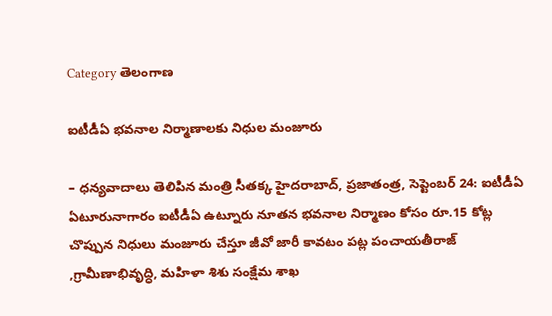Category తెలంగాణ

ఐటీడీఏ భవనాల నిర్మాణాలకు నిధుల మంజూరు

– ధన్యవాదాలు తెలిపిన మంత్రి సీతక్క హైదరాబాద్‌, ప్రజాతంత్ర, సెప్టెంబర్‌ 24: ఐటీడీఏ ఏటూరునాగారం ఐటీడీఏ ఉట్నూరు నూతన భవనాల నిర్మాణం కోసం రూ.15 కోట్ల చొప్పున నిధులు మంజూరు చేస్తూ జీవో జారీ కావటం పట్ల పంచాయతీరాజ్‌ ,గ్రామీణాభివృద్ధి, మహిళా శిశు సంక్షేమ శాఖ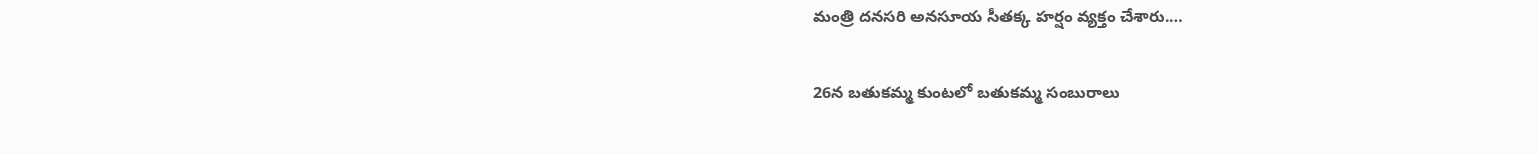మంత్రి దనసరి అనసూయ సీతక్క హర్షం వ్యక్తం చేశారు.…

26న బతుకమ్మ కుంటలో బతుకమ్మ సంబురాలు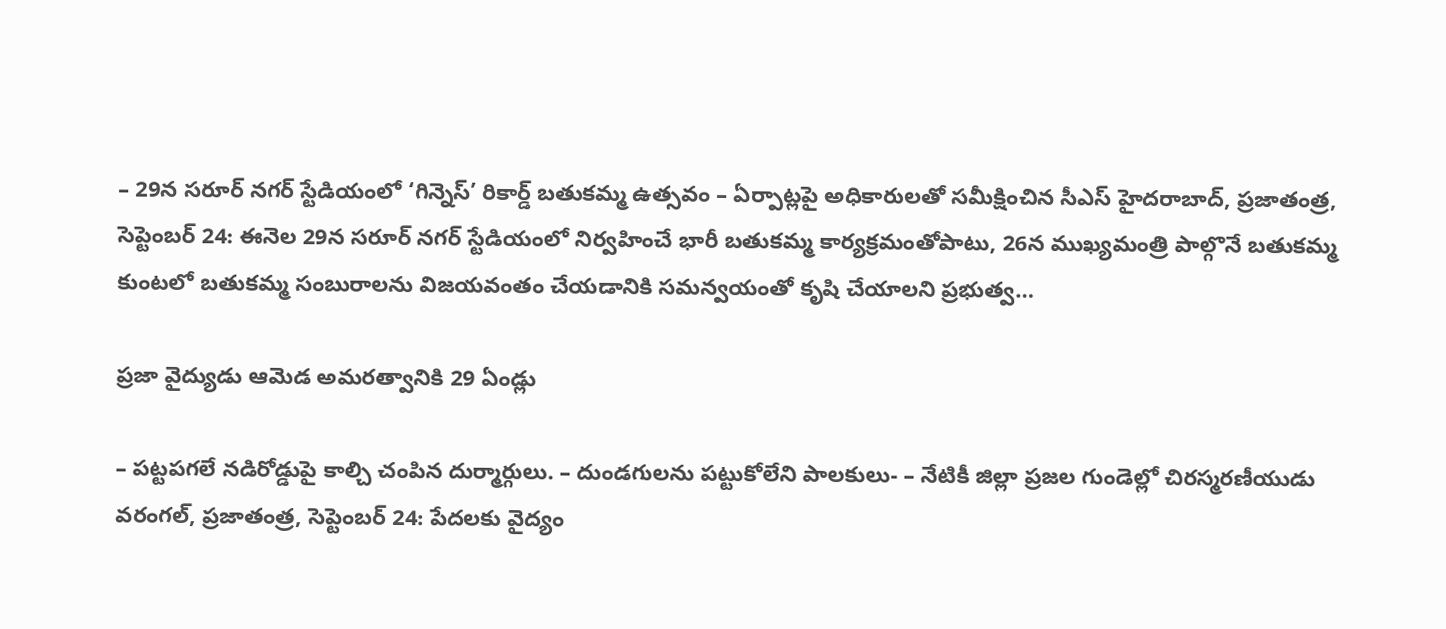– 29న సరూర్‌ నగర్‌ స్టేడియంలో ‘గిన్నెస్‌’ రికార్డ్‌ బతుకమ్మ ఉత్సవం – ఏర్పాట్లపై అధికారులతో సమీక్షించిన సీఎస్‌ హైదరాబాద్‌, ప్రజాతంత్ర, సెప్టెంబర్‌ 24: ఈనెల 29న సరూర్‌ నగర్‌ స్టేడియంలో నిర్వహించే భారీ బతుకమ్మ కార్యక్రమంతోపాటు, 26న ముఖ్యమంత్రి పాల్గొనే బతుకమ్మ కుంటలో బతుకమ్మ సంబురాలను విజయవంతం చేయడానికి సమన్వయంతో కృషి చేయాలని ప్రభుత్వ…

ప్రజా వైద్యుడు ఆమెడ అమరత్వానికి 29 ఏండ్లు

– పట్టపగలే నడిరోడ్డుపై కాల్చి చంపిన దుర్మార్గులు. – దుండగులను పట్టుకోలేని పాలకులు- – నేటికీ జిల్లా ప్రజల గుండెల్లో చిరస్మరణీయుడు వరంగల్‌, ప్రజాతంత్ర, సెప్టెంబర్‌ 24: పేదలకు వైద్యం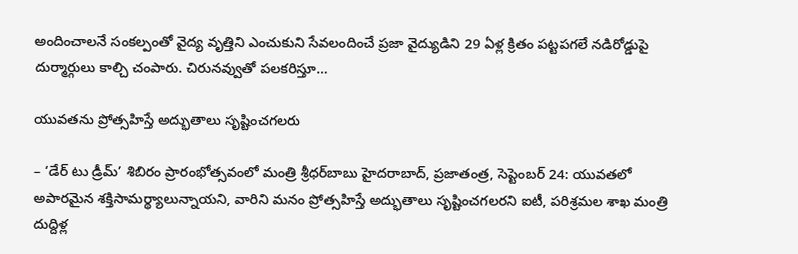అందించాలనే సంకల్పంతో వైద్య వృత్తిని ఎంచుకుని సేవలందించే ప్రజా వైద్యుడిని 29 ఏళ్ల క్రితం పట్టపగలే నడిరోడ్డుపై దుర్మార్గులు కాల్చి చంపారు. చిరునవ్వుతో పలకరిస్తూ…

యువతను ప్రోత్సహిస్తే అద్భుతాలు సృష్టించగలరు

– ‘డేర్‌ టు డ్రీమ్‌’ శిబిరం ప్రారంభోత్సవంలో మంత్రి శ్రీధర్‌బాబు హైదరాబాద్‌, ప్రజాతంత్ర, సెప్టెంబర్‌ 24: యువతలో అపారమైన శక్తిసామర్థ్యాలున్నాయని, వారిని మనం ప్రోత్సహిస్తే అద్భుతాలు సృష్టించగలరని ఐటీ, పరిశ్రమల శాఖ మంత్రి దుద్దిళ్ల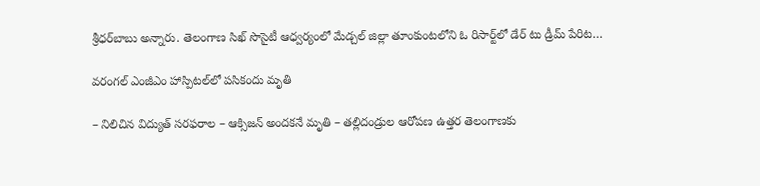శ్రీధర్‌బాబు అన్నారు. తెలంగాణ సిఖ్‌ సొసైటీ ఆధ్వర్యంలో మేడ్చల్‌ జిల్లా తూంకుంటలోని ఓ రిసార్ట్‌లో డేర్‌ టు డ్రీమ్‌ పేరిట…

వ‌రంగ‌ల్ ఎంజీఎం హాస్పిట‌ల్‌లో ప‌సికందు మృతి

– నిలిచిన విద్యుత్ స‌ర‌ఫ‌రాల‌ – ఆక్సిజ‌న్ అంద‌కనే మృతి – త‌ల్లిదండ్రుల ఆరోప‌ణ‌ ఉత్తర తెలంగాణకు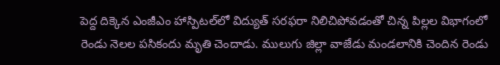పెద్ద దిక్కెన ఎంజీఎం హాస్పిట‌ల్‌లో విద్యుత్ సరఫరా నిలిచిపోవడంతో చిన్న పిల్లల విభాగంలో రెండు నెలల పసికందు మృతి చెందాడు. ములుగు జిల్లా వాజేడు మండలానికి చెందిన రెండు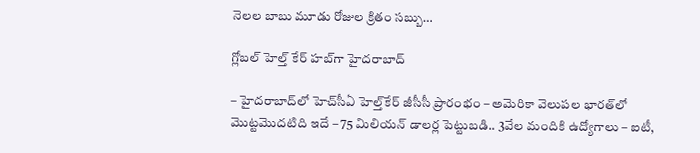నెలల బాబు మూడు రోజుల క్రితం సబ్బు…

గ్లోబల్‌ హెల్త్‌ కేర్‌ హబ్‌గా హైదరాబాద్‌

– హైదరాబాద్‌లో హెచ్‌సీఏ హెల్త్‌కేర్‌ జీసీసీ ప్రారంభం – అమెరికా వెలుపల భారత్‌లో మొట్టమొదటిది ఇదే – 75 మిలియన్‌ డాలర్ల పెట్టుబడి.. 3వేల మందికి ఉద్యోగాలు – ఐటీ,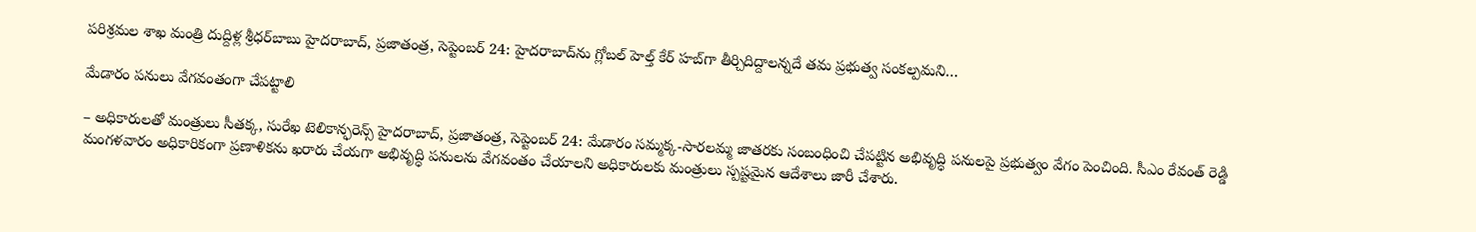పరిశ్రమల శాఖ మంత్రి దుద్దిళ్ల శ్రీధర్‌బాబు హైదరాబాద్‌, ప్రజాతంత్ర, సెప్టెంబర్‌ 24: హైదరాబాద్‌ను గ్లోబల్‌ హెల్త్‌ కేర్‌ హబ్‌గా తీర్చిదిద్దాలన్నదే తమ ప్రభుత్వ సంకల్పమని…

మేడారం పనులు వేగవంతంగా చేపట్టాలి

– అధికారులతో మంత్రులు సీతక్క, సురేఖ టెలికాన్ఫరెన్స్‌ హైదరాబాద్‌, ప్రజాతంత్ర, సెప్టెంబర్‌ 24: మేడారం సమ్మక్క-సారలమ్మ జాతరకు సంబంధించి చేపట్టిన అభివృద్ధి పనులపై ప్రభుత్వం వేగం పెంచింది. సీఎం రేవంత్‌ రెడ్డి మంగళవారం అధికారికంగా ప్రణాళికను ఖరారు చేయగా అభివృద్ధి పనులను వేగవంతం చేయాలని అధికారులకు మంత్రులు స్పష్టమైన ఆదేశాలు జారీ చేశారు.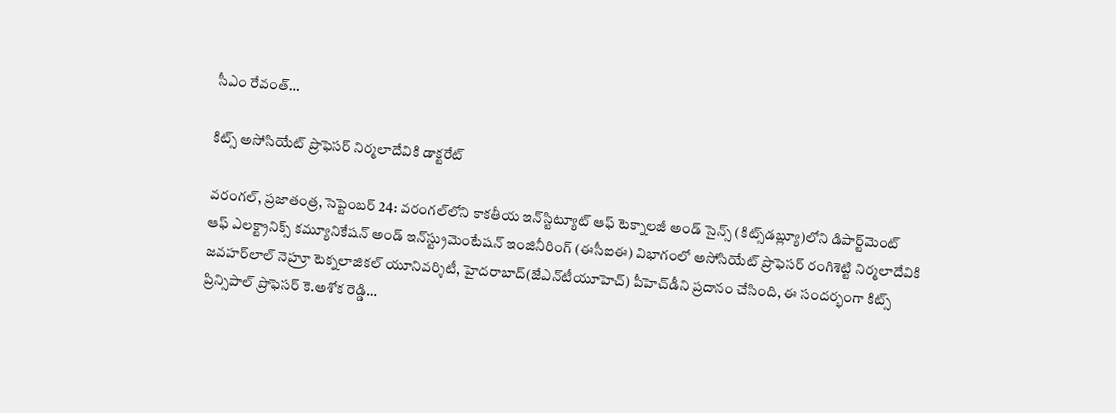సీఎం రేవంత్‌…

కిట్స్‌ అసోసియేట్‌ ప్రొఫెసర్‌ నిర్మలాదేవికి డాక్టరేట్‌

వరంగల్‌, ప్రజాతంత్ర, సెప్టెంబర్‌ 24: వరంగల్‌లోని కాకతీయ ఇన్‌స్టిట్యూట్‌ ఆఫ్‌ టెక్నాలజీ అండ్‌ సైన్స్‌ (కిట్స్‌డబ్ల్యూ)లోని డిపార్ట్‌మెంట్‌ ఆఫ్‌ ఎలక్ట్రానిక్స్‌ కమ్యూనికేషన్‌ అండ్‌ ఇన్‌స్ట్రుమెంటేషన్‌ ఇంజినీరింగ్‌ (ఈసీఐఈ) విభాగంలో అసోసియేట్‌ ప్రొఫెసర్‌ రంగిశెట్టి నిర్మలాదేవికి జవహర్‌లాల్‌ నెహ్రూ టెక్నలాజికల్‌ యూనివర్శిటీ, హైదరాబాద్‌(జేఎన్‌టీయూహెచ్‌) పీహెచ్‌డీని ప్రదానం చేసింది, ఈ సందర్భంగా కిట్స్‌ ప్రిన్సిపాల్‌ ప్రొఫెసర్‌ కె.అశోక రెడ్డి…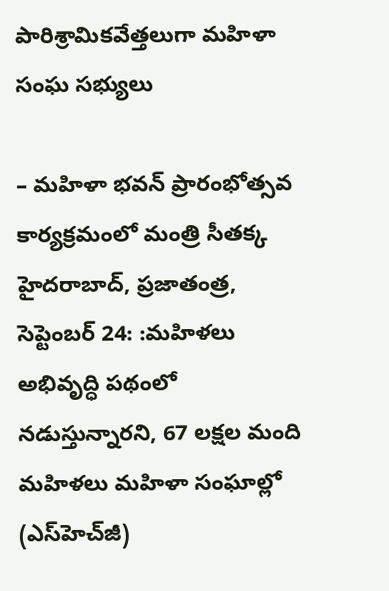పారిశ్రామికవేత్తలుగా మహిళా సంఘ సభ్యులు

– మహిళా భవన్‌ ప్రారంభోత్సవ కార్యక్రమంలో మంత్రి సీతక్క హైదరాబాద్‌, ప్రజాతంత్ర, సెప్టెంబర్‌ 24: :మహిళలు అభివృద్ధి పథంలో నడుస్తున్నారని, 67 లక్షల మంది మహిళలు మహిళా సంఘాల్లో (ఎస్‌హెచ్‌జీ)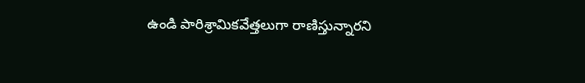ఉండి పారిశ్రామికవేత్తలుగా రాణిస్తున్నారని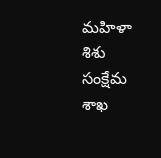మహిళా శిశు సంక్షేమ శాఖ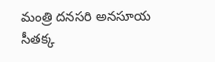మంత్రి దనసరి అనసూయ సీతక్క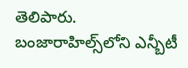తెలిపారు. బంజారాహిల్స్‌లోని ఎన్బీటీ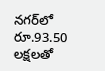నగర్‌లో రూ.93.50 లక్షలతో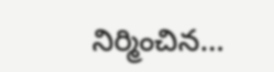నిర్మించిన…